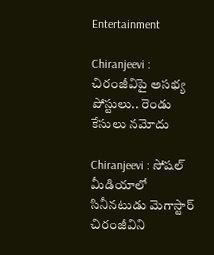Entertainment

Chiranjeevi : చిరంజీవిపై అసభ్య పోస్టులు.. రెండు కేసులు నమోదు

Chiranjeevi : సోషల్‌ మీడియాలో సినీనటుడు మెగాస్టార్‌ చిరంజీవిని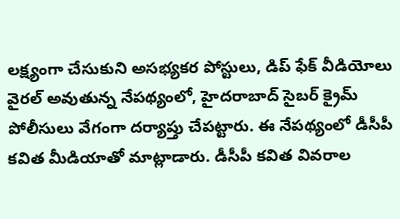లక్ష్యంగా చేసుకుని అసభ్యకర పోస్టులు, డిప్‌ ఫేక్‌ వీడియోలు వైరల్‌ అవుతున్న నేపథ్యంలో, హైదరాబాద్ సైబర్‌ క్రైమ్‌ పోలీసులు వేగంగా దర్యాప్తు చేపట్టారు. ఈ నేపథ్యంలో డీసీపీ కవిత మీడియాతో మాట్లాడారు. డీసీపీ కవిత వివరాల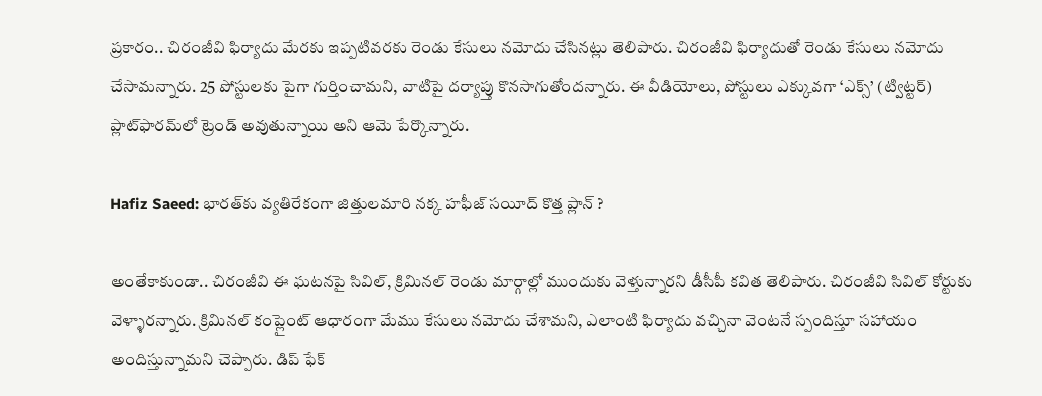ప్రకారం.. చిరంజీవి ఫిర్యాదు మేరకు ఇప్పటివరకు రెండు కేసులు నమోదు చేసినట్లు తెలిపారు. చిరంజీవి ఫిర్యాదుతో రెండు కేసులు నమోదు చేసామన్నారు. 25 పోస్టులకు పైగా గుర్తించామని, వాటిపై దర్యాప్తు కొనసాగుతోందన్నారు. ఈ వీడియోలు, పోస్టులు ఎక్కువగా ‘ఎక్స్‌’ (ట్విట్టర్‌) ప్లాట్‌ఫారమ్‌లో ట్రెండ్‌ అవుతున్నాయి అని ఆమె పేర్కొన్నారు.

Hafiz Saeed: భారత్‌కు వ్యతిరేకంగా జిత్తులమారి నక్క హఫీజ్ సయీద్ కొత్త ప్లాన్ ?

అంతేకాకుండా.. చిరంజీవి ఈ ఘటనపై సివిల్‌, క్రిమినల్‌ రెండు మార్గాల్లో ముందుకు వెళ్తున్నారని డీసీపీ కవిత తెలిపారు. చిరంజీవి సివిల్‌ కోర్టుకు వెళ్ళారన్నారు. క్రిమినల్‌ కంప్లైంట్‌ ఆధారంగా మేము కేసులు నమోదు చేశామని, ఎలాంటి ఫిర్యాదు వచ్చినా వెంటనే స్పందిస్తూ సహాయం అందిస్తున్నామని చెప్పారు. డిప్‌ ఫేక్‌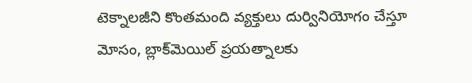టెక్నాలజీని కొంతమంది వ్యక్తులు దుర్వినియోగం చేస్తూ మోసం, బ్లాక్‌మెయిల్‌ ప్రయత్నాలకు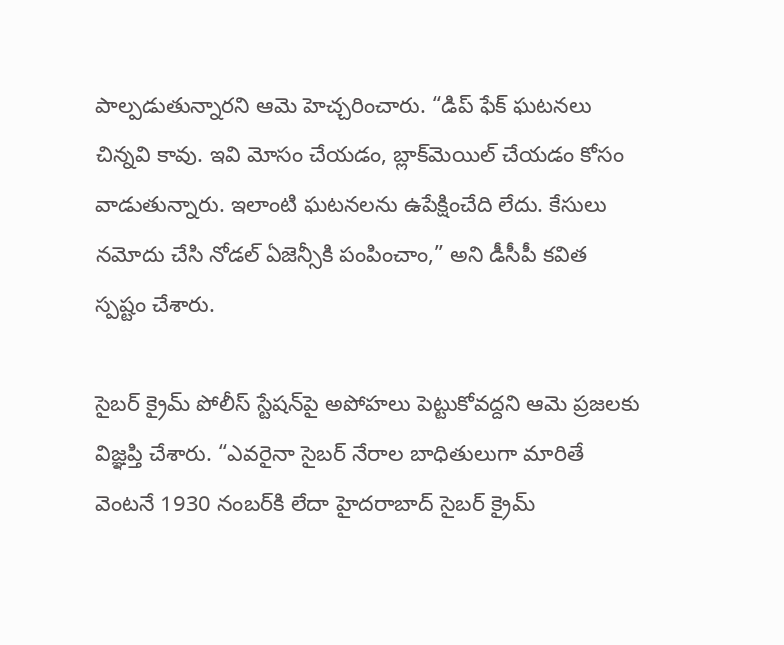పాల్పడుతున్నారని ఆమె హెచ్చరించారు. “డిప్‌ ఫేక్‌ ఘటనలు చిన్నవి కావు. ఇవి మోసం చేయడం, బ్లాక్‌మెయిల్‌ చేయడం కోసం వాడుతున్నారు. ఇలాంటి ఘటనలను ఉపేక్షించేది లేదు. కేసులు నమోదు చేసి నోడల్‌ ఏజెన్సీకి పంపించాం,” అని డీసీపీ కవిత స్పష్టం చేశారు.

సైబర్‌ క్రైమ్‌ పోలీస్‌ స్టేషన్‌పై అపోహలు పెట్టుకోవద్దని ఆమె ప్రజలకు విజ్ఞప్తి చేశారు. “ఎవరైనా సైబర్‌ నేరాల బాధితులుగా మారితే వెంటనే 1930 నంబర్‌కి లేదా హైదరాబాద్‌ సైబర్‌ క్రైమ్‌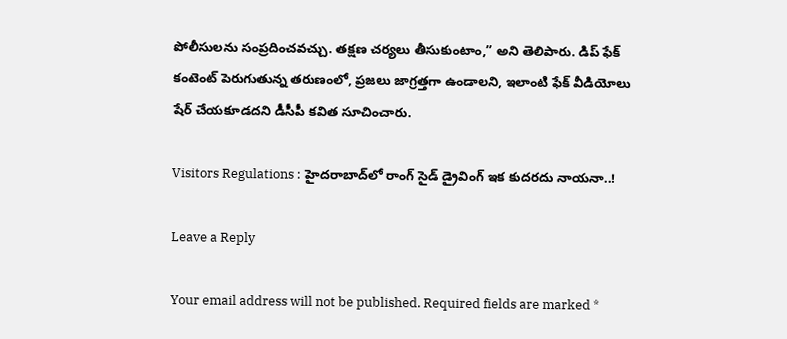పోలీసులను సంప్రదించవచ్చు. తక్షణ చర్యలు తీసుకుంటాం,” అని తెలిపారు. డిప్‌ ఫేక్‌ కంటెంట్‌ పెరుగుతున్న తరుణంలో, ప్రజలు జాగ్రత్తగా ఉండాలని, ఇలాంటి ఫేక్‌ వీడియోలు షేర్‌ చేయకూడదని డీసీపీ కవిత సూచించారు.

Visitors Regulations : హైదరాబాద్‌లో రాంగ్‌ సైడ్‌ డ్రైవింగ్‌ ఇక కుదరదు నాయనా..!

Leave a Reply

Your email address will not be published. Required fields are marked *